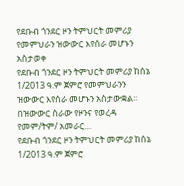የደቡብ ጎንደር ዞን ትምህርት መምሪያ የመምህራን ዝውውር እየሰራ መሆኑን አስታወቀ
የደቡብ ጎንደር ዞን ትምህርት መምሪያ ከሰኔ 1/2013 ዓ.ም ጀምሮ የመምህራንን ዝውውር እየሰራ መሆኑን አስታውቋል፡፡ በዝውውር ስራው የዞንና የወረዳ የመም/ትም/ አመራር…
የደቡብ ጎንደር ዞን ትምህርት መምሪያ ከሰኔ 1/2013 ዓ.ም ጀምሮ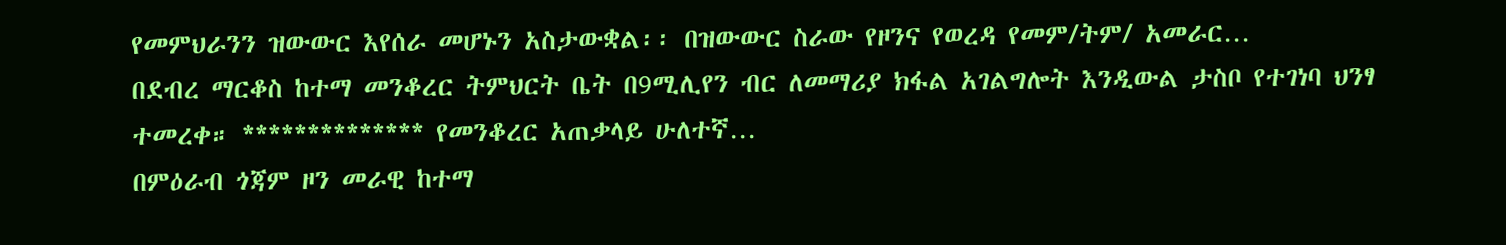የመምህራንን ዝውውር እየሰራ መሆኑን አስታውቋል፡፡ በዝውውር ስራው የዞንና የወረዳ የመም/ትም/ አመራር…
በደብረ ማርቆስ ከተማ መንቆረር ትምህርት ቤት በ9ሚሊየን ብር ለመማሪያ ክፋል አገልግሎት እንዲውል ታስቦ የተገነባ ህንፃ ተመረቀ። ************** የመንቆረር አጠቃላይ ሁለተኛ…
በምዕራብ ጎጃም ዞን መራዊ ከተማ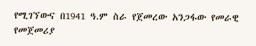የሚገኘውና በ1941 ዓ.ም ስራ የጀመረው አንጋፋው የመራዊ የመጀመሪያ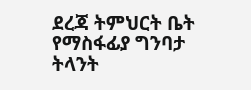ደረጃ ትምህርት ቤት የማስፋፊያ ግንባታ ትላንት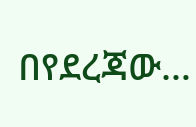በየደረጃው…